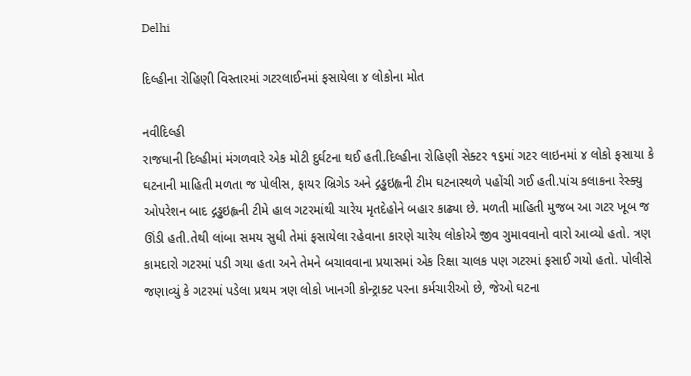Delhi

દિલ્હીના રોહિણી વિસ્તારમાં ગટરલાઈનમાં ફસાયેલા ૪ લોકોના મોત

નવીદિલ્હી
રાજધાની દિલ્હીમાં મંગળવારે એક મોટી દુર્ઘટના થઈ હતી.દિલ્હીના રોહિણી સેક્ટર ૧૬માં ગટર લાઇનમાં ૪ લોકો ફસાયા કે ઘટનાની માહિતી મળતા જ પોલીસ, ફાયર બ્રિગેડ અને દ્ગડ્ઢઇહ્લની ટીમ ઘટનાસ્થળે પહોંચી ગઈ હતી.પાંચ કલાકના રેસ્ક્યુ ઓપરેશન બાદ દ્ગડ્ઢઇહ્લની ટીમે હાલ ગટરમાંથી ચારેય મૃતદેહોને બહાર કાઢ્યા છે. મળતી માહિતી મુજબ આ ગટર ખૂબ જ ઊંડી હતી.તેથી લાંબા સમય સુધી તેમાં ફસાયેલા રહેવાના કારણે ચારેય લોકોએ જીવ ગુમાવવાનો વારો આવ્યો હતો. ત્રણ કામદારો ગટરમાં પડી ગયા હતા અને તેમને બચાવવાના પ્રયાસમાં એક રિક્ષા ચાલક પણ ગટરમાં ફસાઈ ગયો હતો. પોલીસે જણાવ્યું કે ગટરમાં પડેલા પ્રથમ ત્રણ લોકો ખાનગી કોન્ટ્રાક્ટ પરના કર્મચારીઓ છે, જેઓ ઘટના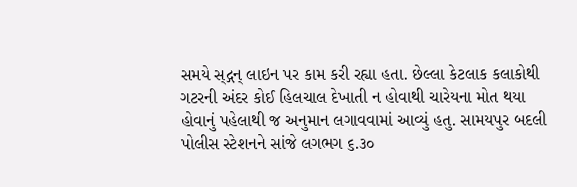સમયે સ્‌દ્ગન્ લાઇન પર કામ કરી રહ્યા હતા. છેલ્લા કેટલાક કલાકોથી ગટરની અંદર કોઈ હિલચાલ દેખાતી ન હોવાથી ચારેયના મોત થયા હોવાનું પહેલાથી જ અનુમાન લગાવવામાં આવ્યું હતુ. સામયપુર બદલી પોલીસ સ્ટેશનને સાંજે લગભગ ૬.૩૦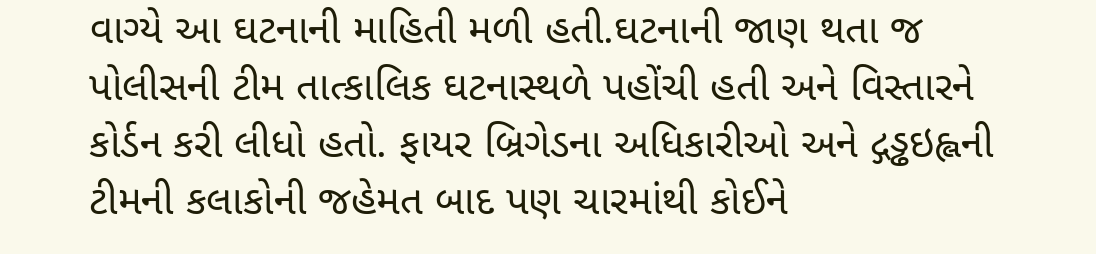વાગ્યે આ ઘટનાની માહિતી મળી હતી.ઘટનાની જાણ થતા જ પોલીસની ટીમ તાત્કાલિક ઘટનાસ્થળે પહોંચી હતી અને વિસ્તારને કોર્ડન કરી લીધો હતો. ફાયર બ્રિગેડના અધિકારીઓ અને દ્ગડ્ઢઇહ્લની ટીમની કલાકોની જહેમત બાદ પણ ચારમાંથી કોઈને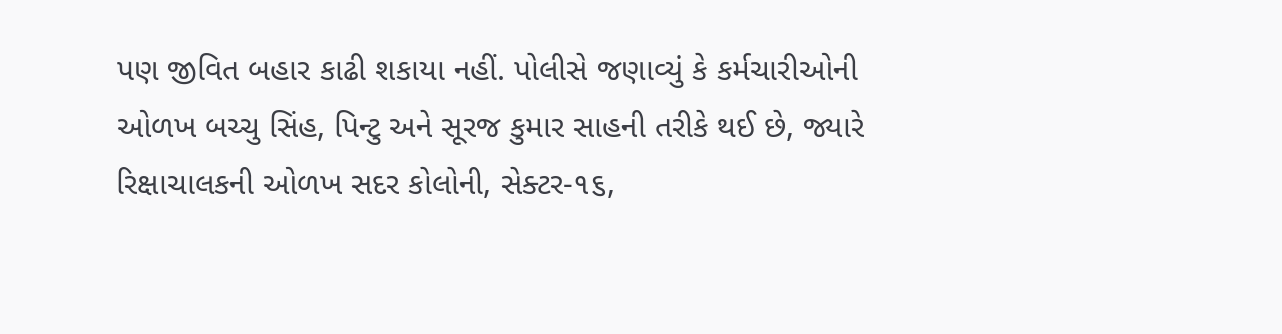પણ જીવિત બહાર કાઢી શકાયા નહીં. પોલીસે જણાવ્યું કે કર્મચારીઓની ઓળખ બચ્ચુ સિંહ, પિન્ટુ અને સૂરજ કુમાર સાહની તરીકે થઈ છે, જ્યારે રિક્ષાચાલકની ઓળખ સદર કોલોની, સેક્ટર-૧૬,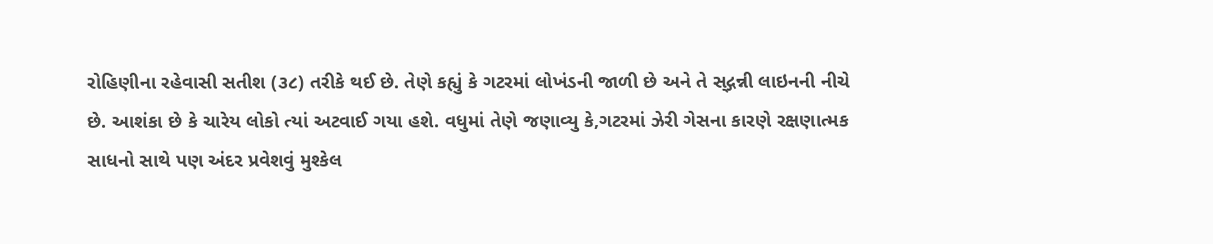રોહિણીના રહેવાસી સતીશ (૩૮) તરીકે થઈ છે. તેણે કહ્યું કે ગટરમાં લોખંડની જાળી છે અને તે સ્‌દ્ગન્ની લાઇનની નીચે છે. આશંકા છે કે ચારેય લોકો ત્યાં અટવાઈ ગયા હશે. વધુમાં તેણે જણાવ્યુ કે,ગટરમાં ઝેરી ગેસના કારણે રક્ષણાત્મક સાધનો સાથે પણ અંદર પ્રવેશવું મુશ્કેલ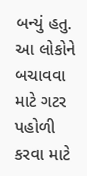બન્યું હતુ. આ લોકોને બચાવવા માટે ગટર પહોળી કરવા માટે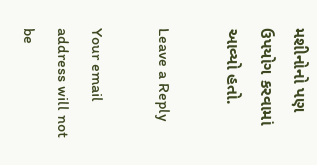મશીનોનો પણ ઉપયોગ કરવામાં આવ્યો હતો.

Leave a Reply

Your email address will not be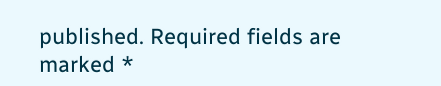published. Required fields are marked *